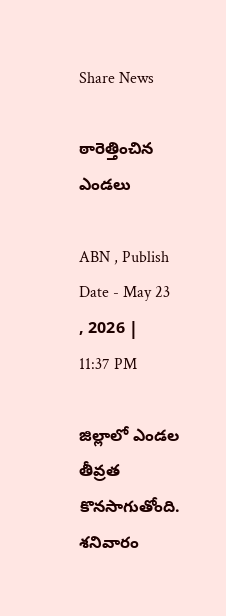Share News

ఠారెత్తించిన ఎండలు

ABN , Publish Date - May 23 , 2026 | 11:37 PM

జిల్లాలో ఎండల తీవ్రత కొనసాగుతోంది. శనివారం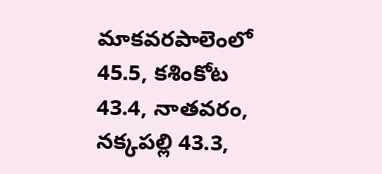మాకవరపాలెంలో 45.5, కశింకోట 43.4, నాతవరం, నక్కపల్లి 43.3,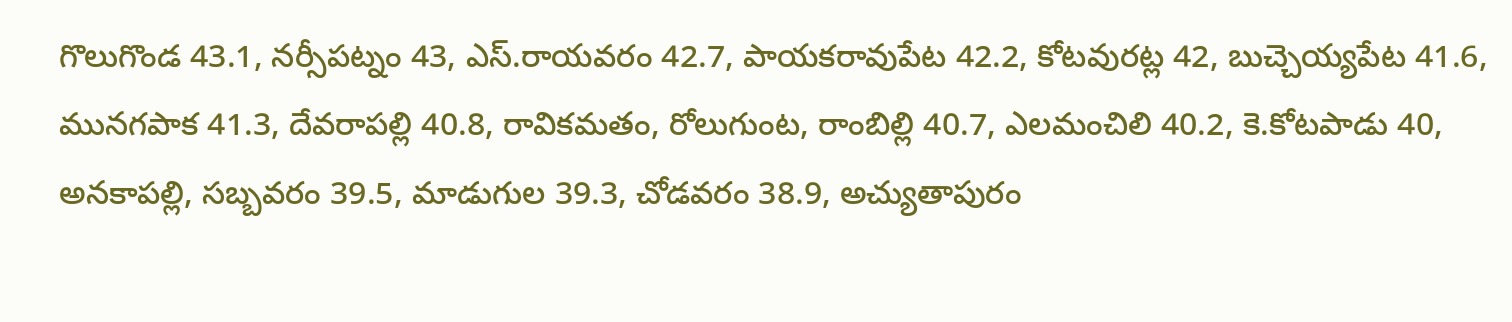గొలుగొండ 43.1, నర్సీపట్నం 43, ఎస్‌.రాయవరం 42.7, పాయకరావుపేట 42.2, కోటవురట్ల 42, బుచ్చెయ్యపేట 41.6, మునగపాక 41.3, దేవరాపల్లి 40.8, రావికమతం, రోలుగుంట, రాంబిల్లి 40.7, ఎలమంచిలి 40.2, కె.కోటపాడు 40, అనకాపల్లి, సబ్బవరం 39.5, మాడుగుల 39.3, చోడవరం 38.9, అచ్యుతాపురం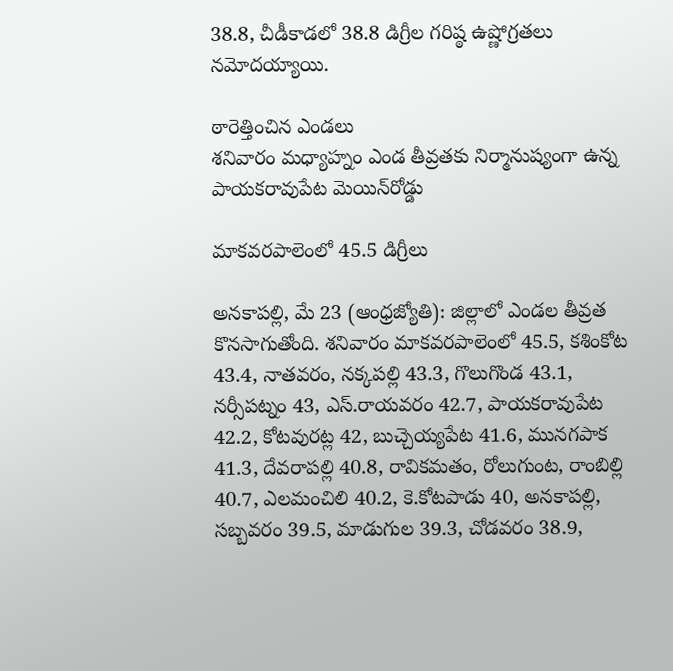38.8, చీడీకాడలో 38.8 డిగ్రీల గరిష్ఠ ఉష్ణోగ్రతలు నమోదయ్యాయి.

ఠారెత్తించిన ఎండలు
శనివారం మధ్యాహ్నం ఎండ తీవ్రతకు నిర్మానుష్యంగా ఉన్న పాయకరావుపేట మెయిన్‌రోడ్డు

మాకవరపాలెంలో 45.5 డిగ్రీలు

అనకాపల్లి, మే 23 (ఆంధ్రజ్యోతి): జిల్లాలో ఎండల తీవ్రత కొనసాగుతోంది. శనివారం మాకవరపాలెంలో 45.5, కశింకోట 43.4, నాతవరం, నక్కపల్లి 43.3, గొలుగొండ 43.1, నర్సీపట్నం 43, ఎస్‌.రాయవరం 42.7, పాయకరావుపేట 42.2, కోటవురట్ల 42, బుచ్చెయ్యపేట 41.6, మునగపాక 41.3, దేవరాపల్లి 40.8, రావికమతం, రోలుగుంట, రాంబిల్లి 40.7, ఎలమంచిలి 40.2, కె.కోటపాడు 40, అనకాపల్లి, సబ్బవరం 39.5, మాడుగుల 39.3, చోడవరం 38.9,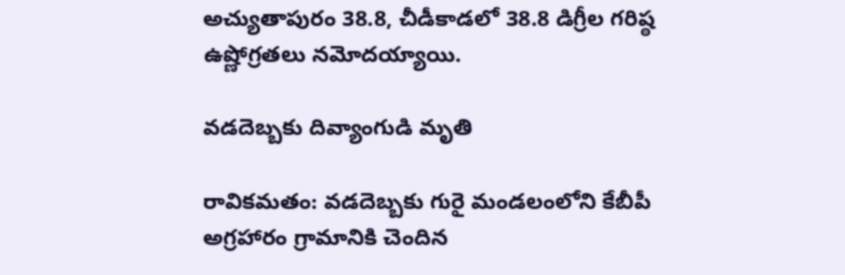అచ్యుతాపురం 38.8, చీడీకాడలో 38.8 డిగ్రీల గరిష్ఠ ఉష్ణోగ్రతలు నమోదయ్యాయి.

వడదెబ్బకు దివ్యాంగుడి మృతి

రావికమతం: వడదెబ్బకు గురై మండలంలోని కేబీపీ అగ్రహారం గ్రామానికి చెందిన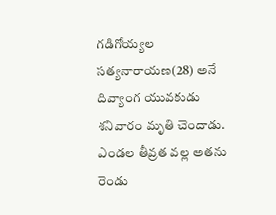గడిగోయ్యల సత్యనారాయణ(28) అనే దివ్యాంగ యువకుడు శనివారం మృతి చెందాడు. ఎండల తీవ్రత వల్ల అతను రెండు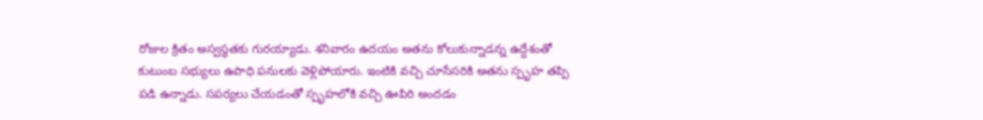రోజుల క్రితం అస్వస్థతకు గురయ్యాడు. శనివారం ఉదయం అతను కోలుకున్నాడన్న ఉద్దేశంతో కుటుంబ సభ్యులు ఉపాధి పనులకు వెళ్లిపోయారు. ఇంటికి వచ్చి చూసేసరికి అతను స్పృహ తప్పి పడి ఉన్నాడు. సపర్యలు చేయడంతో స్పృహలోకి వచ్చి ఊపిరి అందడం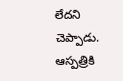లేదని చెప్పాడు. ఆస్పత్రికి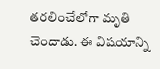తరలించేలోగా మృతి చెందాడు. ఈ విషయాన్ని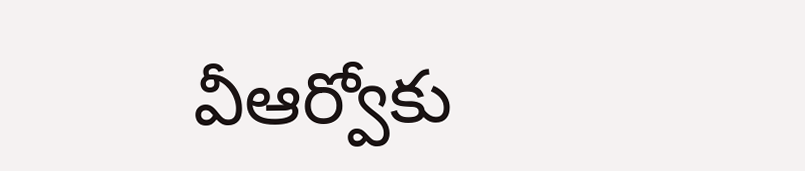వీఆర్వోకు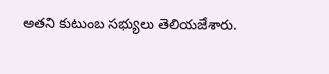అతని కుటుంబ సభ్యులు తెలియజేశారు.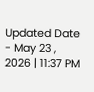Updated Date - May 23 , 2026 | 11:37 PM